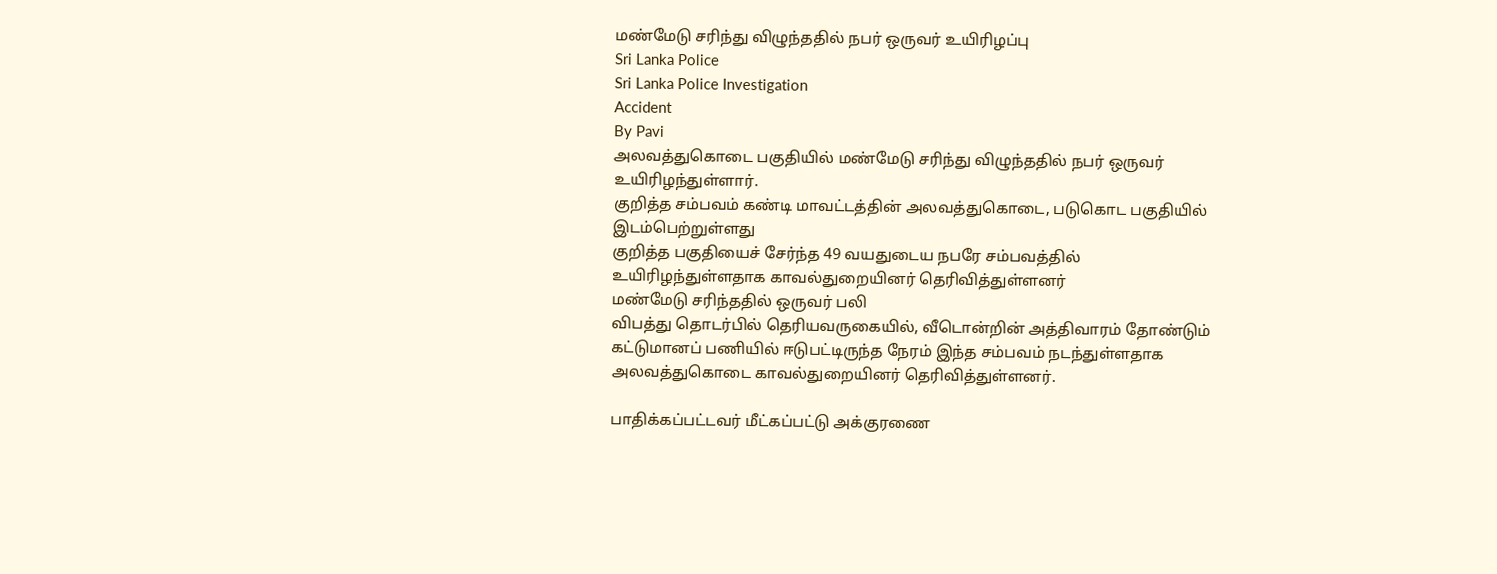மண்மேடு சரிந்து விழுந்ததில் நபர் ஒருவர் உயிரிழப்பு
Sri Lanka Police
Sri Lanka Police Investigation
Accident
By Pavi
அலவத்துகொடை பகுதியில் மண்மேடு சரிந்து விழுந்ததில் நபர் ஒருவர் உயிரிழந்துள்ளார்.
குறித்த சம்பவம் கண்டி மாவட்டத்தின் அலவத்துகொடை, படுகொட பகுதியில் இடம்பெற்றுள்ளது
குறித்த பகுதியைச் சேர்ந்த 49 வயதுடைய நபரே சம்பவத்தில் உயிரிழந்துள்ளதாக காவல்துறையினர் தெரிவித்துள்ளனர்
மண்மேடு சரிந்ததில் ஒருவர் பலி
விபத்து தொடர்பில் தெரியவருகையில், வீடொன்றின் அத்திவாரம் தோண்டும் கட்டுமானப் பணியில் ஈடுபட்டிருந்த நேரம் இந்த சம்பவம் நடந்துள்ளதாக அலவத்துகொடை காவல்துறையினர் தெரிவித்துள்ளனர்.

பாதிக்கப்பட்டவர் மீட்கப்பட்டு அக்குரணை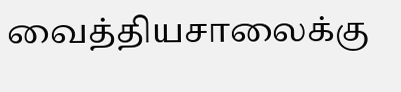வைத்தியசாலைக்கு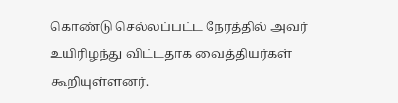கொண்டு செல்லப்பட்ட நேரத்தில் அவர் உயிரிழந்து விட்டதாக வைத்தியர்கள் கூறியுள்ளனர்.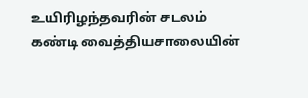உயிரிழந்தவரின் சடலம் கண்டி வைத்தியசாலையின்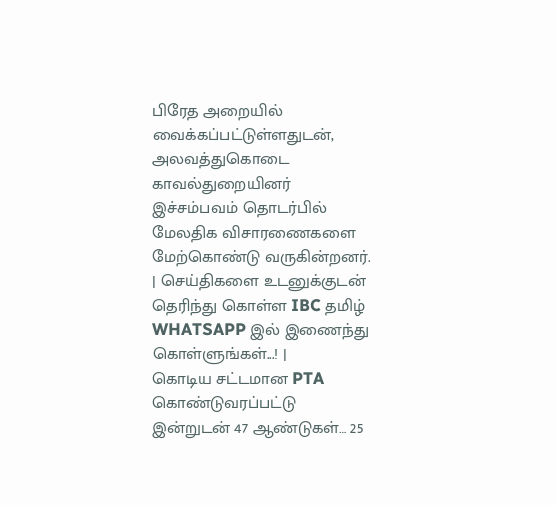பிரேத அறையில் வைக்கப்பட்டுள்ளதுடன், அலவத்துகொடை காவல்துறையினர் இச்சம்பவம் தொடர்பில் மேலதிக விசாரணைகளை மேற்கொண்டு வருகின்றனர்.
| செய்திகளை உடனுக்குடன் தெரிந்து கொள்ள IBC தமிழ் WHATSAPP இல் இணைந்து கொள்ளுங்கள்...! |
கொடிய சட்டமான PTA கொண்டுவரப்பட்டு இன்றுடன் 47 ஆண்டுகள்… 25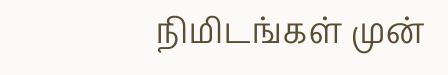நிமிடங்கள் முன்